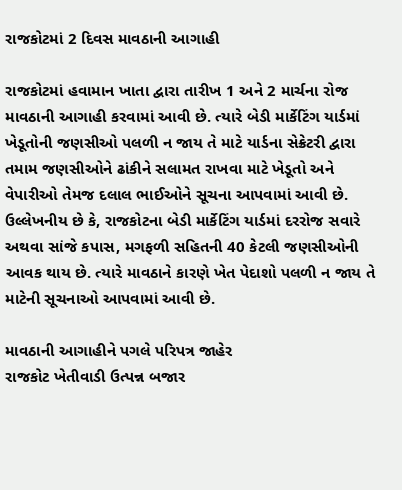રાજકોટમાં 2 દિવસ માવઠાની આગાહી

રાજકોટમાં હવામાન ખાતા દ્વારા તારીખ 1 અને 2 માર્ચના રોજ માવઠાની આગાહી કરવામાં આવી છે. ત્યારે બેડી માર્કેટિંગ યાર્ડમાં ખેડૂતોની જણસીઓ પલળી ન જાય તે માટે યાર્ડના સેક્રેટરી દ્વારા તમામ જણસીઓને ઢાંકીને સલામત રાખવા માટે ખેડૂતો અને વેપારીઓ તેમજ દલાલ ભાઈઓને સૂચના આપવામાં આવી છે. ઉલ્લેખનીય છે કે, રાજકોટના બેડી માર્કેટિંગ યાર્ડમાં દરરોજ સવારે અથવા સાંજે કપાસ, મગફળી સહિતની 40 કેટલી જણસીઓની આવક થાય છે. ત્યારે માવઠાને કારણે ખેત પેદાશો પલળી ન જાય તે માટેની સૂચનાઓ આપવામાં આવી છે.

માવઠાની આગાહીને પગલે પરિપત્ર જાહેર
રાજકોટ ખેતીવાડી ઉત્પન્ન બજાર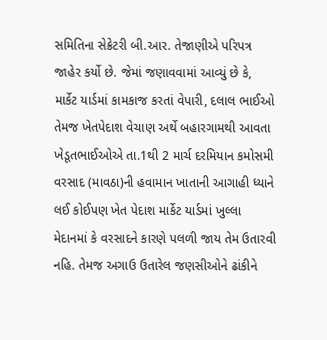સમિતિના સેક્રેટરી બી.આર. તેજાણીએ પરિપત્ર જાહેર કર્યો છે. જેમાં જણાવવામાં આવ્યું છે કે, માર્કેટ યાર્ડમાં કામકાજ કરતાં વેપારી, દલાલ ભાઈઓ તેમજ ખેતપેદાશ વેચાણ અર્થે બહારગામથી આવતા ખેડૂતભાઈઓએ તા.1થી 2 માર્ચ દરમિયાન કમોસમી વરસાદ (માવઠા)ની હવામાન ખાતાની આગાહી ધ્યાને લઈ કોઈપણ ખેત પેદાશ માર્કેટ યાર્ડમાં ખુલ્લા મેદાનમાં કે વરસાદને કારણે પલળી જાય તેમ ઉતારવી નહિ. તેમજ અગાઉ ઉતારેલ જણસીઓને ઢાંકીને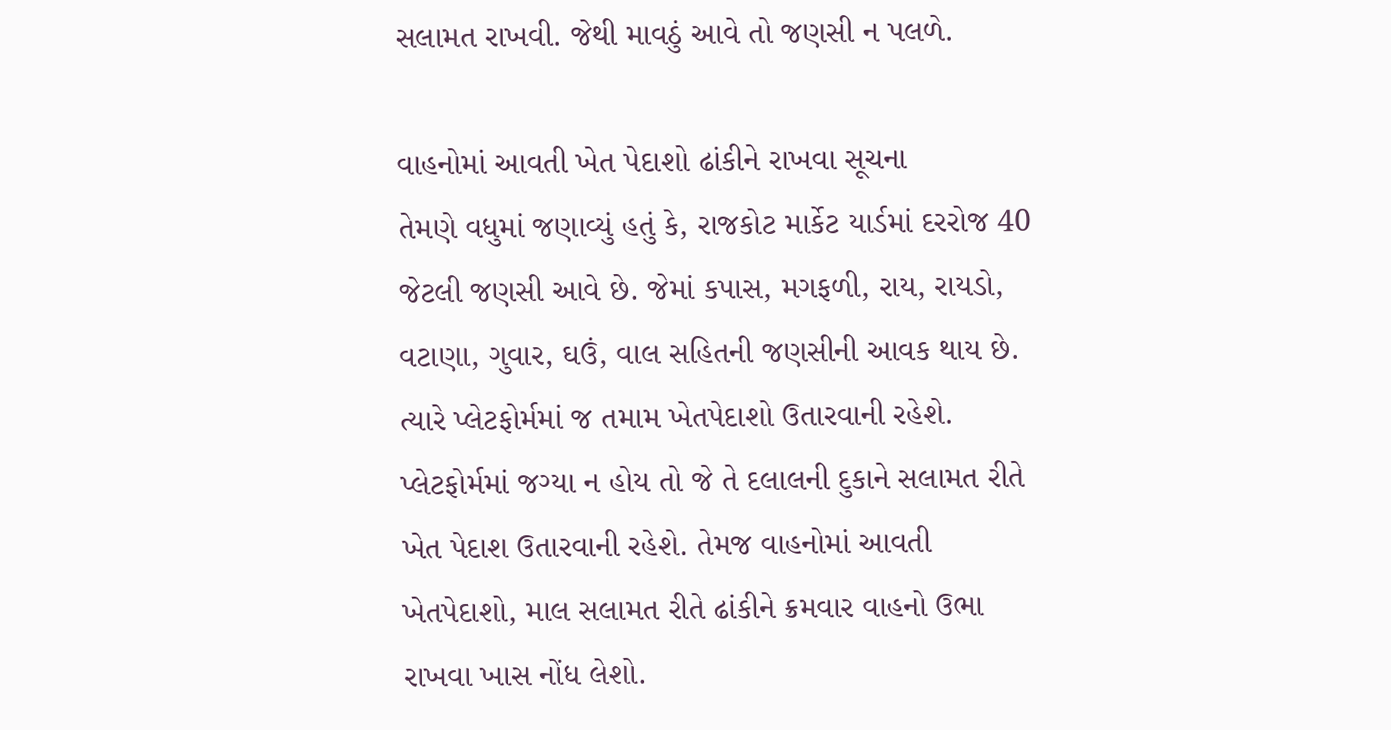સલામત રાખવી. જેથી માવઠું આવે તો જણસી ન પલળે.

વાહનોમાં આવતી ખેત પેદાશો ઢાંકીને રાખવા સૂચના
તેમણે વધુમાં જણાવ્યું હતું કે, રાજકોટ માર્કેટ યાર્ડમાં દરરોજ 40 જેટલી જણસી આવે છે. જેમાં કપાસ, મગફળી, રાય, રાયડો, વટાણા, ગુવાર, ઘઉં, વાલ સહિતની જણસીની આવક થાય છે. ત્યારે પ્લેટફોર્મમાં જ તમામ ખેતપેદાશો ઉતારવાની રહેશે. પ્લેટફોર્મમાં જગ્યા ન હોય તો જે તે દલાલની દુકાને સલામત રીતે ખેત પેદાશ ઉતારવાની રહેશે. તેમજ વાહનોમાં આવતી ખેતપેદાશો, માલ સલામત રીતે ઢાંકીને ક્રમવાર વાહનો ઉભા રાખવા ખાસ નોંધ લેશો.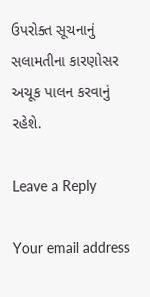ઉપરોક્ત સૂચનાનું સલામતીના કારણોસર અચૂક પાલન કરવાનું રહેશે.

Leave a Reply

Your email address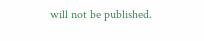will not be published.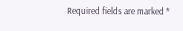Required fields are marked *